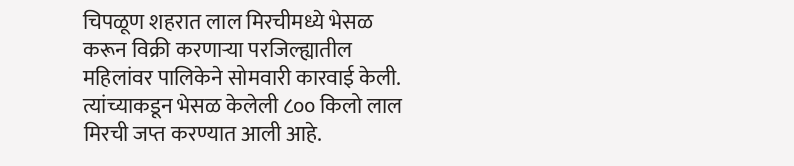चिपळूण शहरात लाल मिरचीमध्ये भेसळ करून विक्री करणाऱ्या परजिल्ह्यातील महिलांवर पालिकेने सोमवारी कारवाई केली.
त्यांच्याकडून भेसळ केलेली ८०० किलो लाल मिरची जप्त करण्यात आली आहे.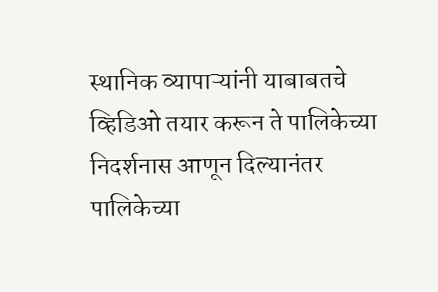स्थानिक व्यापाऱ्यांनी याबाबतचे व्हिडिओ तयार करून ते पालिकेच्या निदर्शनास आणून दिल्यानंतर पालिकेच्या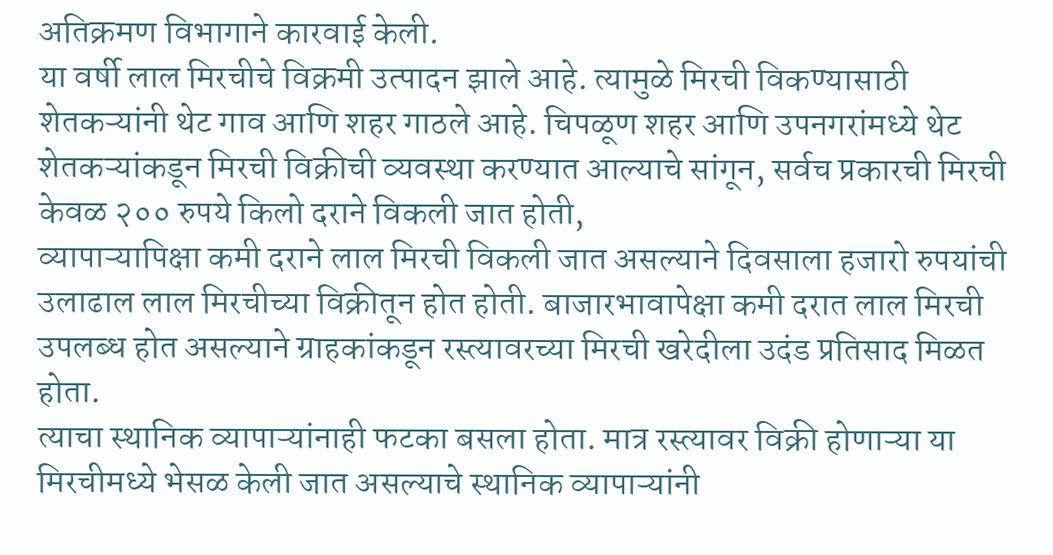अतिक्रमण विभागाने कारवाई केली.
या वर्षी लाल मिरचीचे विक्रमी उत्पादन झाले आहे. त्यामुळे मिरची विकण्यासाठी शेतकऱ्यांनी थेट गाव आणि शहर गाठले आहे. चिपळूण शहर आणि उपनगरांमध्ये थेट शेतकऱ्यांकडून मिरची विक्रीची व्यवस्था करण्यात आल्याचे सांगून, सर्वच प्रकारची मिरची केवळ २०० रुपये किलो दराने विकली जात होती,
व्यापाऱ्यापिक्षा कमी दराने लाल मिरची विकली जात असल्याने दिवसाला हजारो रुपयांची उलाढाल लाल मिरचीच्या विक्रीतून होत होती. बाजारभावापेक्षा कमी दरात लाल मिरची उपलब्ध होत असल्याने ग्राहकांकडून रस्त्यावरच्या मिरची खरेदीला उदंड प्रतिसाद मिळत होता.
त्याचा स्थानिक व्यापाऱ्यांनाही फटका बसला होता. मात्र रस्त्यावर विक्री होणाऱ्या या मिरचीमध्ये भेसळ केली जात असल्याचे स्थानिक व्यापाऱ्यांनी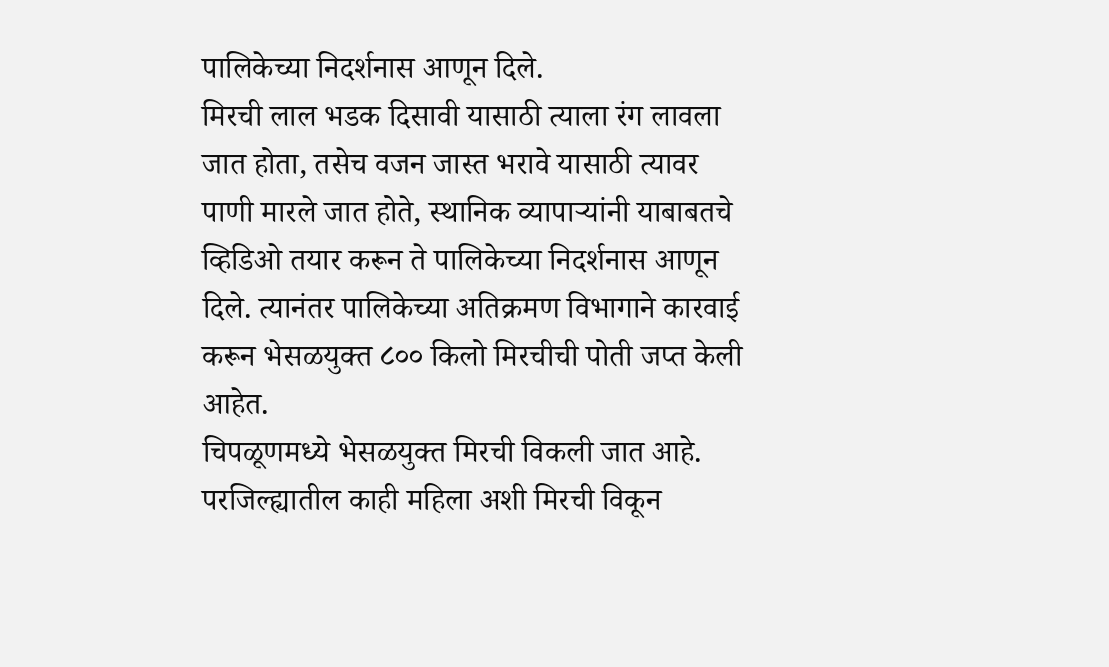पालिकेच्या निदर्शनास आणून दिले.
मिरची लाल भडक दिसावी यासाठी त्याला रंग लावला जात होता, तसेच वजन जास्त भरावे यासाठी त्यावर पाणी मारले जात होते, स्थानिक व्यापाऱ्यांनी याबाबतचे व्हिडिओ तयार करून ते पालिकेच्या निदर्शनास आणून दिले. त्यानंतर पालिकेच्या अतिक्रमण विभागाने कारवाई करून भेसळयुक्त ८०० किलो मिरचीची पोती जप्त केली आहेत.
चिपळूणमध्ये भेसळयुक्त मिरची विकली जात आहे. परजिल्ह्यातील काही महिला अशी मिरची विकून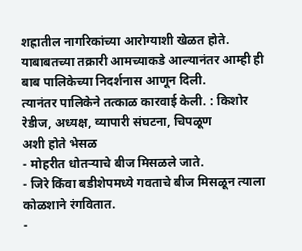शह्रातील नागरिकांच्या आरोग्याशी खेळत होते. याबाबतच्या तक्रारी आमच्याकडे आल्यानंतर आम्ही ही बाब पालिकेच्या निदर्शनास आणून दिली.
त्यानंतर पालिकेने तत्काळ कारवाई केली. : किशोर रेडीज, अध्यक्ष, व्यापारी संघटना, चिपळूण
अशी होते भेसळ
- मोहरीत धोतऱ्याचे बीज मिसळले जाते.
- जिरे किंवा बडीशेपमध्ये गवताचे बीज मिसळून त्याला कोळशाने रंगवितात.
-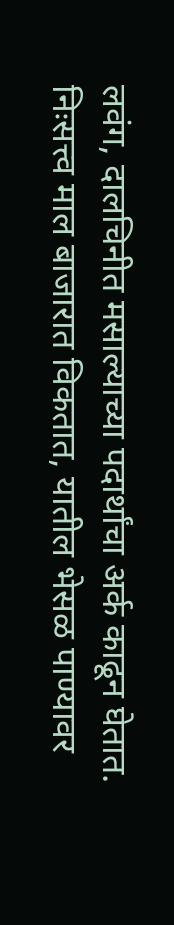लवंग, दालचिनीत मसाल्याच्या पदार्थांचा अर्क काढून घेतात. निःसत्त्व माल बाजारात विकतात, यातील भेसळ पाण्यावर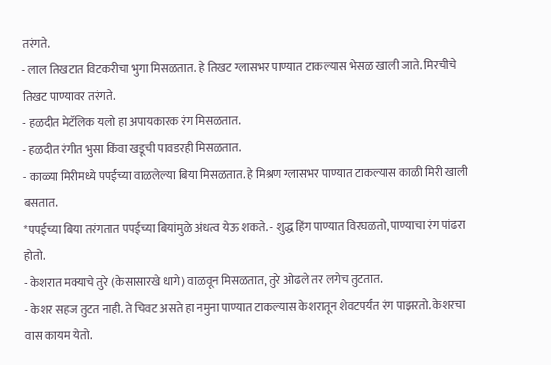तरंगते.
- लाल तिखटात विटकरीचा भुगा मिसळतात. हे तिखट ग्लासभर पाण्यात टाकल्यास भेसळ खाली जाते. मिरचीचे तिखट पाण्यावर तरंगते.
- हळदीत मेटॅलिक यलो हा अपायकारक रंग मिसळतात.
- हळदीत रंगीत भुसा किंवा खडूची पावडरही मिसळतात.
- काळ्या मिरीमध्ये पपईच्या वाळलेल्या बिया मिसळतात. हे मिश्रण ग्लासभर पाण्यात टाकल्यास काळी मिरी खाली बसतात.
*पपईच्या बिया तरंगतात पपईच्या बियांमुळे अंधत्व येऊ शकते. - शुद्ध हिंग पाण्यात विरघळतो, पाण्याचा रंग पांढरा होतो.
- केशरात मक्याचे तुरे (केसासारखे धागे) वाळवून मिसळतात, तुरे ओढले तर लगेच तुटतात.
- केशर सहज तुटत नाही. ते चिवट असते हा नमुना पाण्यात टाकल्यास केशरातून शेवटपर्यंत रंग पाझरतो. केशरचा वास कायम येतो.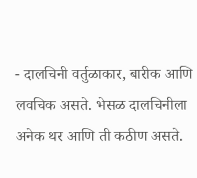- दालचिनी वर्तुळाकार, बारीक आणि लवचिक असते. भेसळ दालचिनीला अनेक थर आणि ती कठीण असते.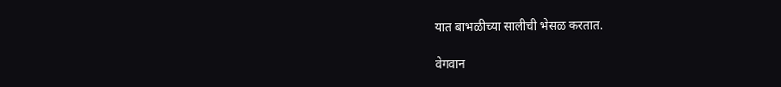यात बाभळीच्या सालीची भेसळ करतात.

वेगवान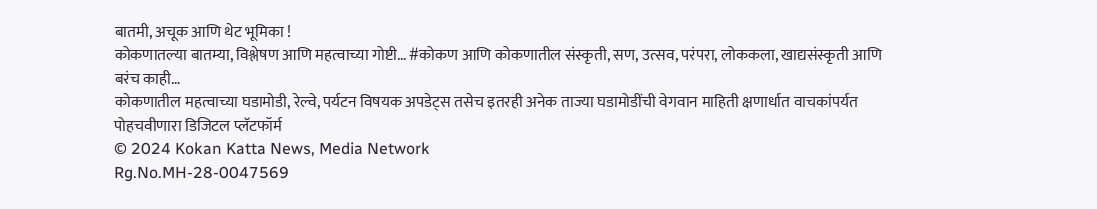बातमी, अचूक आणि थेट भूमिका !
कोकणातल्या बातम्या, विश्लेषण आणि महत्वाच्या गोष्टी… #कोकण आणि कोकणातील संस्कृती, सण, उत्सव, परंपरा, लोककला, खाद्यसंस्कृती आणि बरंच काही…
कोकणातील महत्वाच्या घडामोडी, रेल्वे, पर्यटन विषयक अपडेट्स तसेच इतरही अनेक ताज्या घडामोडींची वेगवान माहिती क्षणार्धात वाचकांपर्यत पोहचवीणारा डिजिटल प्लॅटफॉर्म
© 2024 Kokan Katta News, Media Network
Rg.No.MH-28-0047569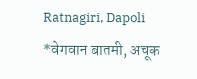Ratnagiri, Dapoli
*वेगवान बातमी, अचूक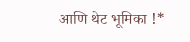आणि थेट भूमिका !*